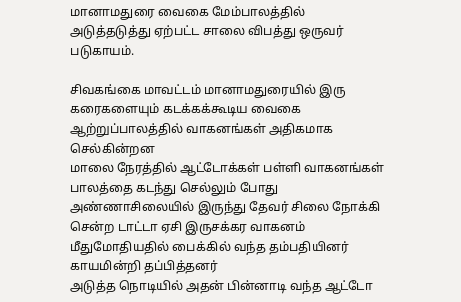மானாமதுரை வைகை மேம்பாலத்தில் அடுத்தடுத்து ஏற்பட்ட சாலை விபத்து ஒருவர் படுகாயம்.

சிவகங்கை மாவட்டம் மானாமதுரையில் இரு கரைகளையும் கடக்கக்கூடிய வைகை ஆற்றுப்பாலத்தில் வாகனங்கள் அதிகமாக செல்கின்றன
மாலை நேரத்தில் ஆட்டோக்கள் பள்ளி வாகனங்கள் பாலத்தை கடந்து செல்லும் போது அண்ணாசிலையில் இருந்து தேவர் சிலை நோக்கி சென்ற டாட்டா ஏசி இருசக்கர வாகனம் மீதுமோதியதில் பைக்கில் வந்த தம்பதியினர் காயமின்றி தப்பித்தனர்
அடுத்த நொடியில் அதன் பின்னாடி வந்த ஆட்டோ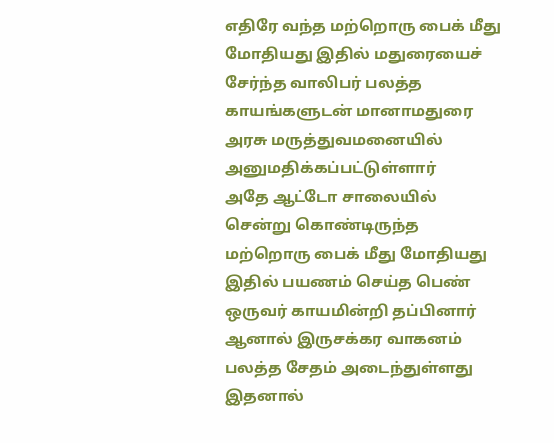எதிரே வந்த மற்றொரு பைக் மீது மோதியது இதில் மதுரையைச் சேர்ந்த வாலிபர் பலத்த காயங்களுடன் மானாமதுரை அரசு மருத்துவமனையில் அனுமதிக்கப்பட்டுள்ளார்
அதே ஆட்டோ சாலையில் சென்று கொண்டிருந்த மற்றொரு பைக் மீது மோதியது இதில் பயணம் செய்த பெண் ஒருவர் காயமின்றி தப்பினார் ஆனால் இருசக்கர வாகனம் பலத்த சேதம் அடைந்துள்ளது
இதனால்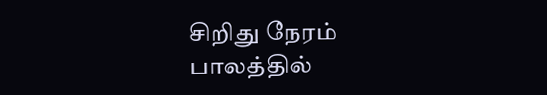சிறிது நேரம் பாலத்தில்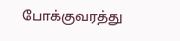போக்குவரத்து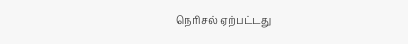நெரிசல் ஏற்பட்டது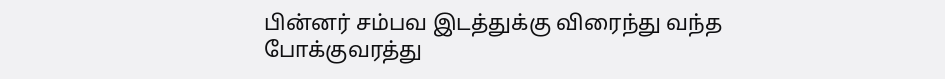பின்னர் சம்பவ இடத்துக்கு விரைந்து வந்த போக்குவரத்து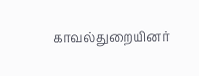காவல்துறையினர்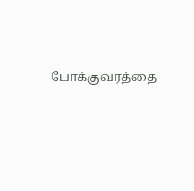போக்குவரத்தை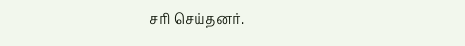சரி செய்தனர்.